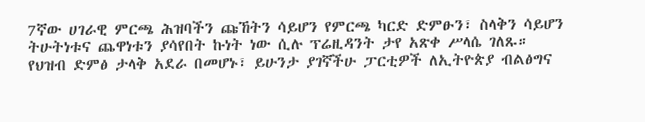7ኛው ሀገራዊ ምርጫ ሕዝባችን ጩኸትን ሳይሆን የምርጫ ካርድ ድምፁን፣ ስላቅን ሳይሆን ትሁትነቱና ጨዋነቱን ያሳየበት ኩነት ነው ሲሉ ፕሬዚዳንት ታየ አጽቀ ሥላሴ ገለጹ።
የህዝብ ድምፅ ታላቅ አደራ በመሆኑ፣ ይሁንታ ያገኛችሁ ፓርቲዎች ለኢትዮጵያ ብልፅግና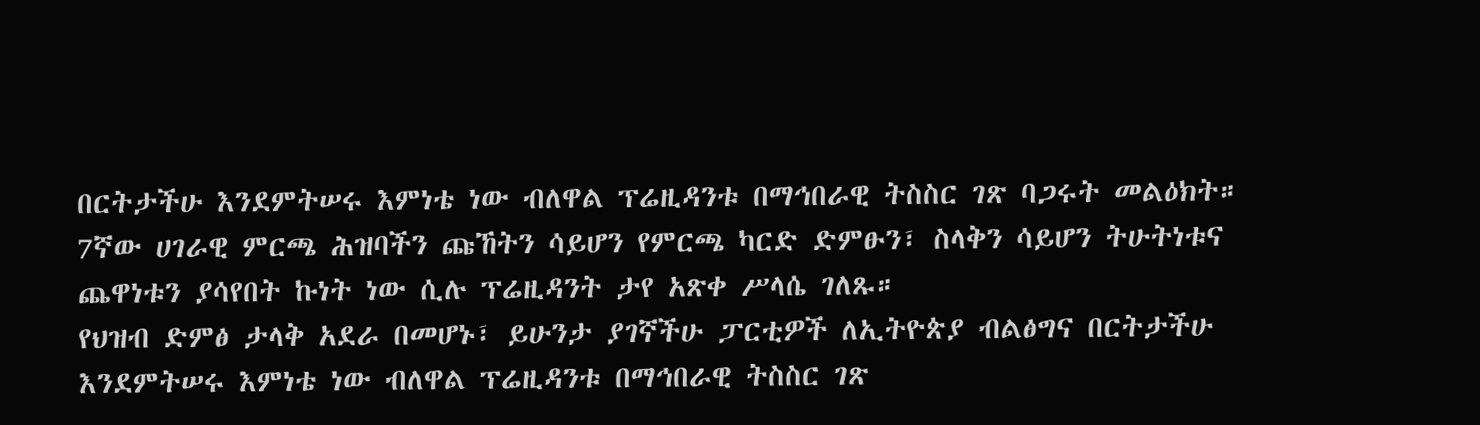በርትታችሁ እንደምትሠሩ እምነቴ ነው ብለዋል ፕሬዚዳንቱ በማኅበራዊ ትስስር ገጽ ባጋሩት መልዕክት።
7ኛው ሀገራዊ ምርጫ ሕዝባችን ጩኸትን ሳይሆን የምርጫ ካርድ ድምፁን፣ ስላቅን ሳይሆን ትሁትነቱና ጨዋነቱን ያሳየበት ኩነት ነው ሲሉ ፕሬዚዳንት ታየ አጽቀ ሥላሴ ገለጹ።
የህዝብ ድምፅ ታላቅ አደራ በመሆኑ፣ ይሁንታ ያገኛችሁ ፓርቲዎች ለኢትዮጵያ ብልፅግና በርትታችሁ እንደምትሠሩ እምነቴ ነው ብለዋል ፕሬዚዳንቱ በማኅበራዊ ትስስር ገጽ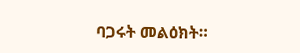ባጋሩት መልዕክት።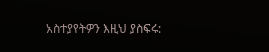አስተያየትዎን እዚህ ያስፍሩ: